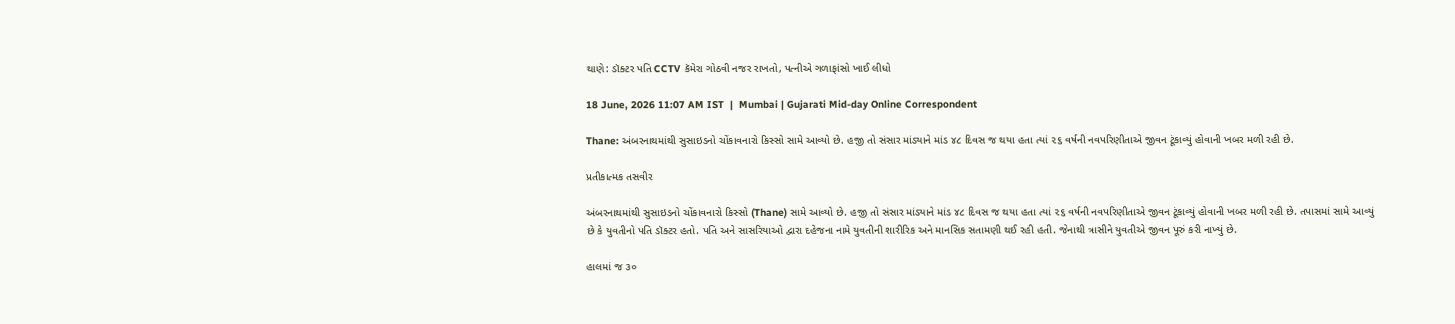થાણે: ડૉક્ટર પતિ CCTV કૅમેરા ગોઠવી નજર રાખતો, પત્નીએ ગળાફાંસો ખાઈ લીધો

18 June, 2026 11:07 AM IST  |  Mumbai | Gujarati Mid-day Online Correspondent

Thane: અંબરનાથમાંથી સુસાઇડનો ચોંકાવનારો કિસ્સો સામે આવ્યો છે. હજી તો સંસાર માંડ્યાને માંડ ૪૮ દિવસ જ થયા હતા ત્યાં ૨૬ વર્ષની નવપરિણીતાએ જીવન ટૂંકાવ્યું હોવાની ખબર મળી રહી છે.

પ્રતીકાત્મક તસવીર

અંબરનાથમાંથી સુસાઇડનો ચોંકાવનારો કિસ્સો (Thane) સામે આવ્યો છે. હજી તો સંસાર માંડ્યાને માંડ ૪૮ દિવસ જ થયા હતા ત્યાં ૨૬ વર્ષની નવપરિણીતાએ જીવન ટૂંકાવ્યું હોવાની ખબર મળી રહી છે. તપાસમાં સામે આવ્યું છે કે યુવતીનો પતિ ડૉક્ટર હતો. પતિ અને સાસરિયાઓ દ્વારા દહેજના નામે યુવતીની શારીરિક અને માનસિક સતામણી થઈ રહી હતી. જેનાથી ત્રાસીને યુવતીએ જીવન પૂરું કરી નાખ્યું છે.

હાલમાં જ ૩૦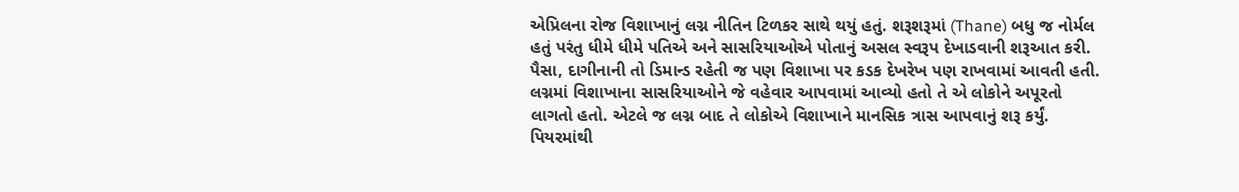એપ્રિલના રોજ વિશાખાનું લગ્ન નીતિન ટિળકર સાથે થયું હતું. શરૂશરૂમાં (Thane) બધુ જ નોર્મલ હતું પરંતુ ધીમે ધીમે પતિએ અને સાસરિયાઓએ પોતાનું અસલ સ્વરૂપ દેખાડવાની શરૂઆત કરી. પૈસા, દાગીનાની તો ડિમાન્ડ રહેતી જ પણ વિશાખા પર કડક દેખરેખ પણ રાખવામાં આવતી હતી. લગ્નમાં વિશાખાના સાસરિયાઓને જે વહેવાર આપવામાં આવ્યો હતો તે એ લોકોને અપૂરતો લાગતો હતો. એટલે જ લગ્ન બાદ તે લોકોએ વિશાખાને માનસિક ત્રાસ આપવાનું શરૂ કર્યું. પિયરમાંથી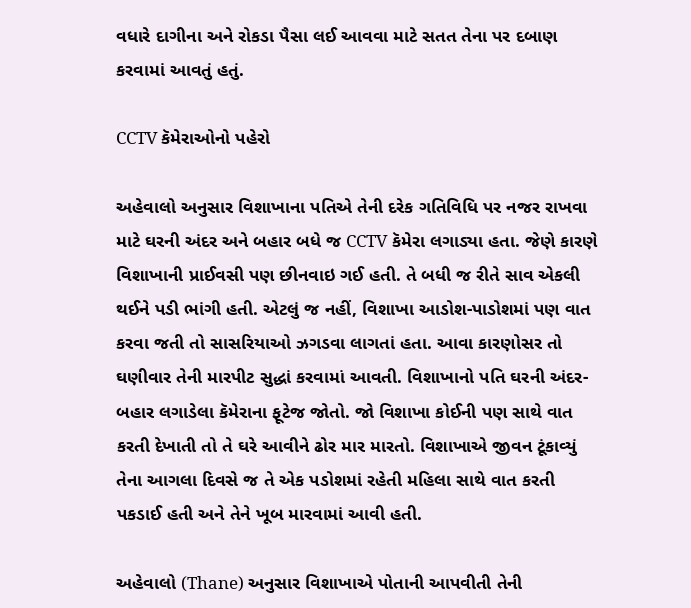વધારે દાગીના અને રોકડા પૈસા લઈ આવવા માટે સતત તેના પર દબાણ કરવામાં આવતું હતું.

CCTV કૅમેરાઓનો પહેરો

અહેવાલો અનુસાર વિશાખાના પતિએ તેની દરેક ગતિવિધિ પર નજર રાખવા માટે ઘરની અંદર અને બહાર બધે જ CCTV કૅમેરા લગાડ્યા હતા. જેણે કારણે વિશાખાની પ્રાઈવસી પણ છીનવાઇ ગઈ હતી. તે બધી જ રીતે સાવ એકલી થઈને પડી ભાંગી હતી. એટલું જ નહીં, વિશાખા આડોશ-પાડોશમાં પણ વાત કરવા જતી તો સાસરિયાઓ ઝગડવા લાગતાં હતા. આવા કારણોસર તો ઘણીવાર તેની મારપીટ સુદ્ધાં કરવામાં આવતી. વિશાખાનો પતિ ઘરની અંદર-બહાર લગાડેલા કૅમેરાના ફૂટેજ જોતો. જો વિશાખા કોઈની પણ સાથે વાત કરતી દેખાતી તો તે ઘરે આવીને ઢોર માર મારતો. વિશાખાએ જીવન ટૂંકાવ્યું તેના આગલા દિવસે જ તે એક પડોશમાં રહેતી મહિલા સાથે વાત કરતી પકડાઈ હતી અને તેને ખૂબ મારવામાં આવી હતી.

અહેવાલો (Thane) અનુસાર વિશાખાએ પોતાની આપવીતી તેની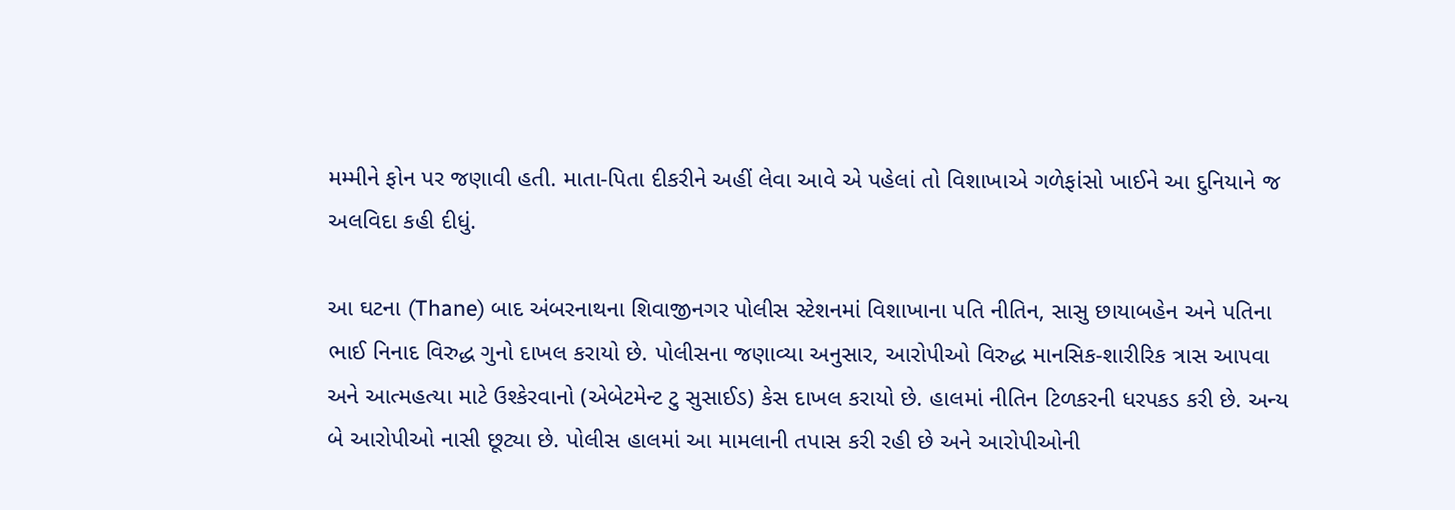મમ્મીને ફોન પર જણાવી હતી. માતા-પિતા દીકરીને અહીં લેવા આવે એ પહેલાં તો વિશાખાએ ગળેફાંસો ખાઈને આ દુનિયાને જ અલવિદા કહી દીધું.

આ ઘટના (Thane) બાદ અંબરનાથના શિવાજીનગર પોલીસ સ્ટેશનમાં વિશાખાના પતિ નીતિન, સાસુ છાયાબહેન અને પતિના ભાઈ નિનાદ વિરુદ્ધ ગુનો દાખલ કરાયો છે. પોલીસના જણાવ્યા અનુસાર, આરોપીઓ વિરુદ્ધ માનસિક-શારીરિક ત્રાસ આપવા અને આત્મહત્યા માટે ઉશ્કેરવાનો (એબેટમેન્ટ ટુ સુસાઈડ) કેસ દાખલ કરાયો છે. હાલમાં નીતિન ટિળકરની ધરપકડ કરી છે. અન્ય બે આરોપીઓ નાસી છૂટ્યા છે. પોલીસ હાલમાં આ મામલાની તપાસ કરી રહી છે અને આરોપીઓની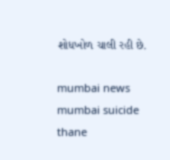શોધખોળ ચાલી રહી છે.

mumbai news mumbai suicide thane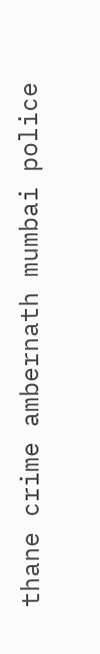thane crime ambernath mumbai police